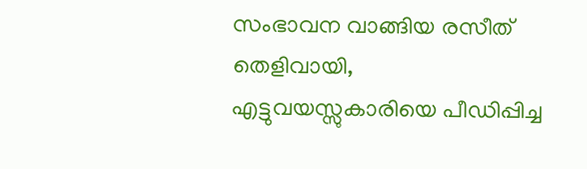സംഭാവന വാങ്ങിയ രസീത് തെളിവായി, എട്ടുവയസ്സുകാരിയെ പീഡിപ്പിച്ച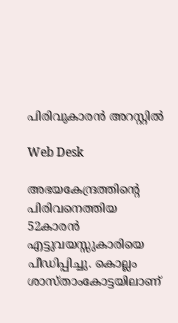പിരിവുകാരന്‍ അറസ്റ്റില്‍

Web Desk

അഭയകേന്ദ്രത്തിന്റെ പിരിവനെത്തിയ 52കാരന്‍ എട്ടുവയസ്സുകാരിയെ പീഡിപ്പിച്ചു. കൊല്ലം ശാസ്താംകോട്ടയിലാണ്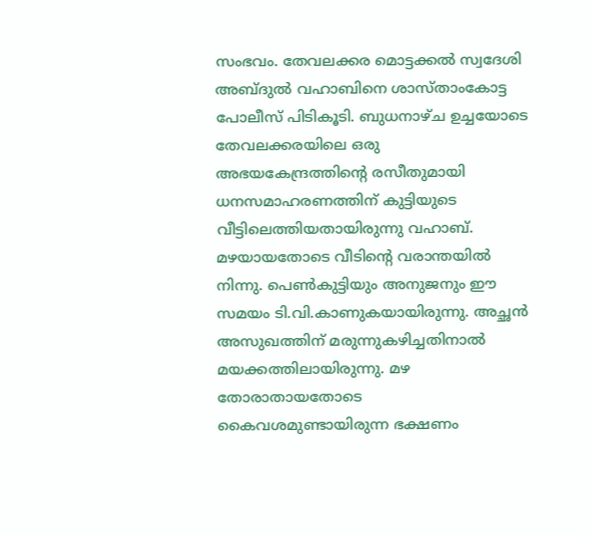സംഭവം. തേവലക്കര മൊട്ടക്കല്‍ സ്വദേശി അബ്ദുല്‍ വഹാബിനെ ശാസ്താംകോട്ട പോലീസ് പിടികൂടി. ബുധനാഴ്ച ഉച്ചയോടെ തേവലക്കരയിലെ ഒരു അഭയകേന്ദ്രത്തിന്റെ രസീതുമായി ധനസമാഹരണത്തിന് കുട്ടിയുടെ വീട്ടിലെത്തിയതായിരുന്നു വഹാബ്. മഴയായതോടെ വീടിന്റെ വരാന്തയില്‍ നിന്നു. പെണ്‍കുട്ടിയും അനുജനും ഈ സമയം ടി.വി.കാണുകയായിരുന്നു. അച്ഛന്‍ അസുഖത്തിന് മരുന്നുകഴിച്ചതിനാല്‍ മയക്കത്തിലായിരുന്നു. മഴ തോരാതായതോടെ കൈവശമുണ്ടായിരുന്ന ഭക്ഷണം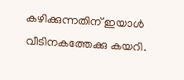കഴിക്കുന്നതിന് ഇയാള്‍ വീടിനകത്തേക്കു കയറി.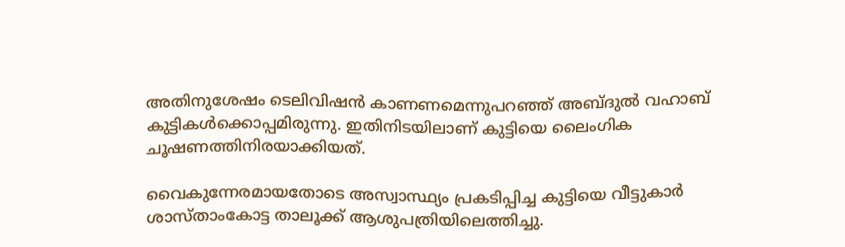അതിനുശേഷം ടെലിവിഷന്‍ കാണണമെന്നുപറഞ്ഞ് അബ്ദുല്‍ വഹാബ് കുട്ടികള്‍ക്കൊപ്പമിരുന്നു. ഇതിനിടയിലാണ് കുട്ടിയെ ലൈംഗിക ചൂഷണത്തിനിരയാക്കിയത്.

വൈകുന്നേരമായതോടെ അസ്വാസ്ഥ്യം പ്രകടിപ്പിച്ച കുട്ടിയെ വീട്ടുകാര്‍ ശാസ്താംകോട്ട താലൂക്ക് ആശുപത്രിയിലെത്തിച്ചു.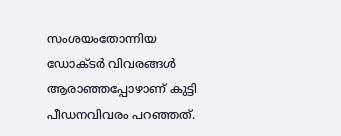സംശയംതോന്നിയ ഡോക്ടര്‍ വിവരങ്ങള്‍ ആരാഞ്ഞപ്പോഴാണ് കുട്ടി പീഡനവിവരം പറഞ്ഞത്.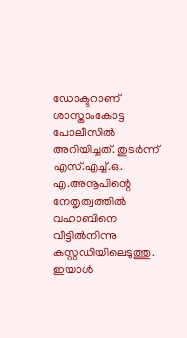ഡോക്ടറാണ് ശാസ്താംകോട്ട പോലീസില്‍ അറിയിച്ചത്. തുടര്‍ന്ന് എസ്.എച്ച്.ഒ. എ.അനൂപിന്റെ നേതൃത്വത്തില്‍ വഹാബിനെ വീട്ടില്‍നിന്നു കസ്റ്റഡിയിലെടുത്തു. ഇയാള്‍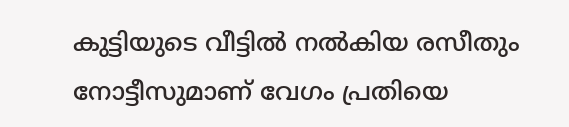കുട്ടിയുടെ വീട്ടില്‍ നല്‍കിയ രസീതും നോട്ടീസുമാണ് വേഗം പ്രതിയെ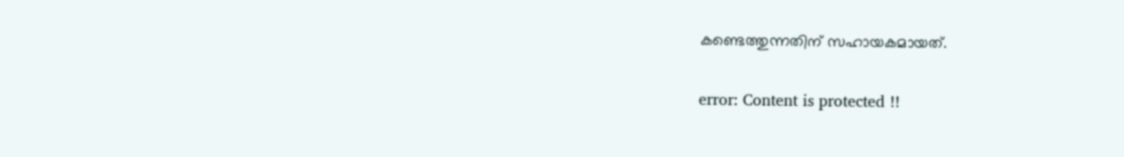കണ്ടെത്തുന്നതിന് സഹായകമായത്.

error: Content is protected !!